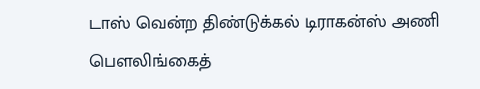டாஸ் வென்ற திண்டுக்கல் டிராகன்ஸ் அணி பௌலிங்கைத்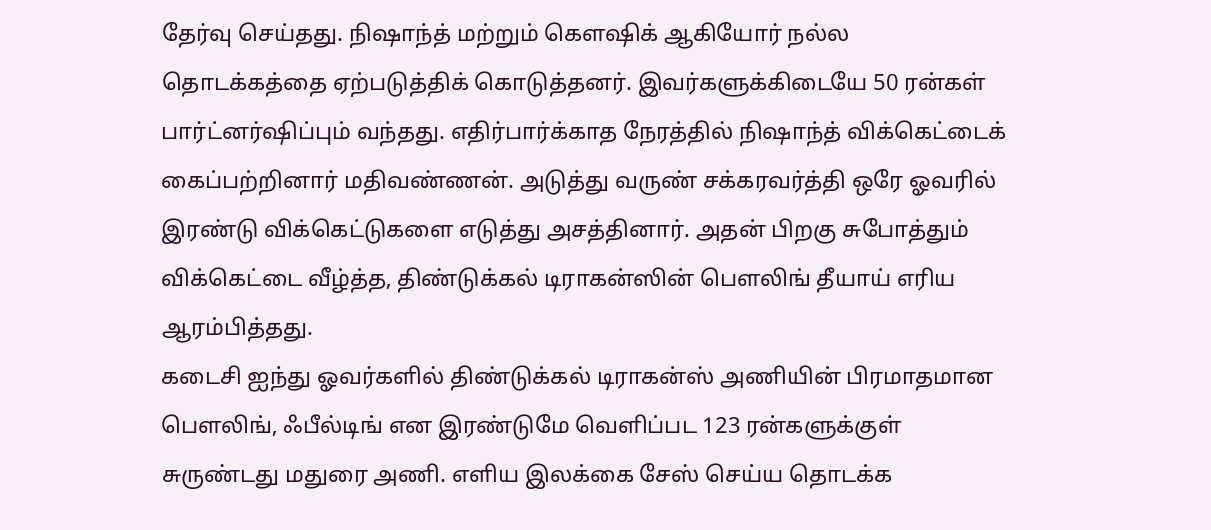தேர்வு செய்தது. நிஷாந்த் மற்றும் கௌஷிக் ஆகியோர் நல்ல தொடக்கத்தை ஏற்படுத்திக் கொடுத்தனர். இவர்களுக்கிடையே 50 ரன்கள் பார்ட்னர்ஷிப்பும் வந்தது. எதிர்பார்க்காத நேரத்தில் நிஷாந்த் விக்கெட்டைக் கைப்பற்றினார் மதிவண்ணன். அடுத்து வருண் சக்கரவர்த்தி ஒரே ஓவரில் இரண்டு விக்கெட்டுகளை எடுத்து அசத்தினார். அதன் பிறகு சுபோத்தும் விக்கெட்டை வீழ்த்த, திண்டுக்கல் டிராகன்ஸின் பௌலிங் தீயாய் எரிய ஆரம்பித்தது.
கடைசி ஐந்து ஓவர்களில் திண்டுக்கல் டிராகன்ஸ் அணியின் பிரமாதமான பௌலிங், ஃபீல்டிங் என இரண்டுமே வெளிப்பட 123 ரன்களுக்குள் சுருண்டது மதுரை அணி. எளிய இலக்கை சேஸ் செய்ய தொடக்க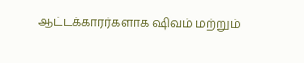ஆட்டக்காரர்களாக ஷிவம் மற்றும்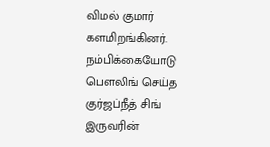விமல் குமார் களமிறங்கினர். நம்பிக்கையோடு பௌலிங் செய்த குர்ஜப்நீத் சிங் இருவரின்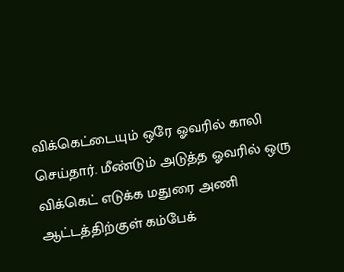விக்கெட்டையும் ஒரே ஓவரில் காலி செய்தார். மீண்டும் அடுத்த ஓவரில் ஒரு விக்கெட் எடுக்க மதுரை அணி ஆட்டத்திற்குள் கம்பேக்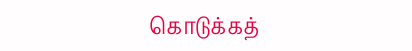கொடுக்கத்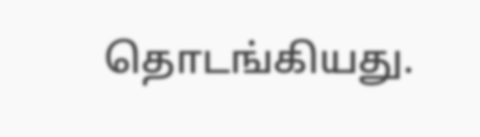தொடங்கியது.